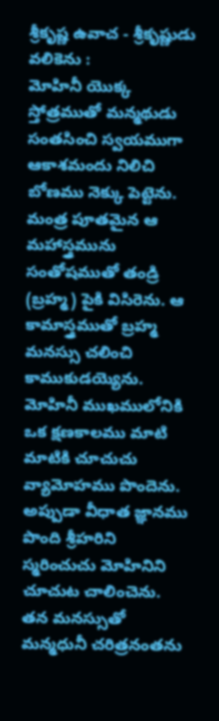శ్రీకృష్ణ ఉవాచ - శ్రీకృష్ణుడు వలికెను :
మోహినీ యొక్క స్తోత్రముతో మన్మథుడు సంతసించి స్వయముగా ఆకాశమందు నిలిచి బోణము నెక్కు పెట్టెను. మంత్ర పూతమైన ఆ మహాస్త్రమును సంతోషముతో తండ్రి (బ్రహ్మ) పైకి విసిరెను. ఆ కామాస్త్రముతో బ్రహ్మ మనస్సు చలించి కాముకుడయ్యెను. మోహినీ ముఖములోనికి ఒక క్షణకాలము మాటి మాటికి చూచుచు వ్యామోహము పొందెను. అప్పుడా వీధాత జ్ఞానము పొంది శ్రీహరిని స్మరించుచు మోహినిని చూచుట చాలించెను. తన మనస్సుతో మన్మధునీ చరిత్రనంతను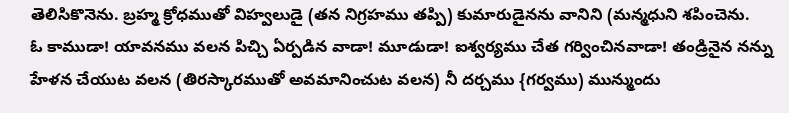తెలిసికొనెను. బ్రహ్మ క్రోధముతో విహ్వలుడై (తన నిగ్రహము తప్పి) కుమారుడైనను వానిని (మన్మధుని శపించెను.
ఓ కాముడా! యావనము వలన పిచ్చి ఏర్పడిన వాడా! మూడుడా! ఐశ్వర్యము చేత గర్వించినవాడా! తండ్రినైన నన్ను హేళన చేయుట వలన (తిరస్కారముతో అవమానించుట వలన) నీ దర్చము {గర్వము) మున్ముందు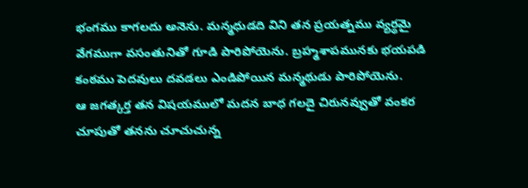భంగము కాగలదు అనెను. మన్మధుడది విని తన ప్రయత్నము వ్యర్థమై వేగముగా వసంతునితో గూడి పారిపోయెను. బ్రహ్మశాపమునకు భయపడి కంఠము పెదవులు దవడలు ఎండిపోయిన మన్మథుడు పారిపోయెను.
ఆ జగత్కర్త తన విషయములో మదన బాధ గలదై చిరునవ్వుతో వంకర చూపుతో తనను చూచుచున్న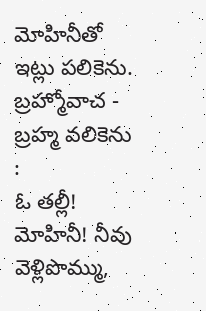మోహినీతో ఇట్లు పలికెను.
బ్రహ్మోవాచ - బ్రహ్మ వలికెను :
ఓ తల్లీ! మోహినీ! నీవు వెళ్లిపొమ్ము,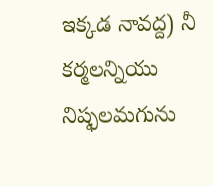ఇక్కడ నావద్ద) నీ కర్మలన్నియు నిష్ఫలమగును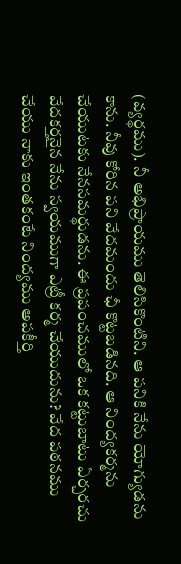(వ్యర్థము). నీ అభిప్రాయము తెలిసికొంటిని. ఆ పనికి నేను యోగ్యుడను కాను. నీవు కోరిన పని వేదమందు ఛీ కొట్టబడినది. ఆ నింద్యకర్మను చేయుటకు నేనసమర్థుడను. ఈ ప్రపంచములో ఒక కట్టుబాటు ఏర్చరచు వేదకర్తనైన నేను స్వయముగా ఎట్రీ కర్మ చేయుదును? వేద పఠనము చేయు నాకు ఇంతకంటే నింద్యము అపకీర్తి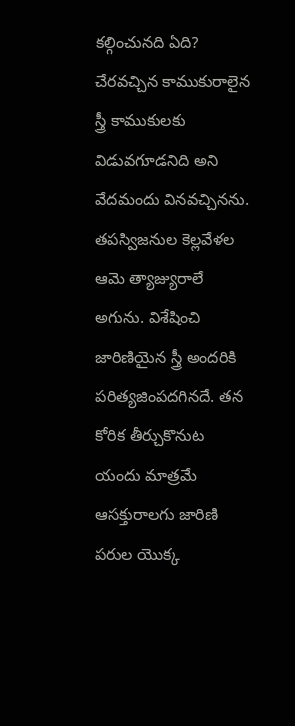కల్గించునది ఏది? చేరవచ్చిన కాముకురాలైన స్త్రీ కాముకులకు విడువగూడనిది అని వేదమందు వినవచ్చినను.
తపస్విజనుల కెల్లవేళల ఆమె త్యాజ్యురాలే అగును. విశేషించి జారిణియైన స్త్రీ అందరికి పరిత్యజింపదగినదే. తన కోరిక తీర్చుకొనుట యందు మాత్రమే ఆసక్తురాలగు జారిణి పరుల యొక్క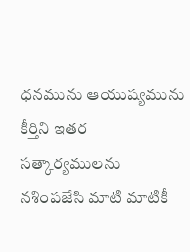ధనమును ఆయుష్యమును కీర్తిని ఇతర సత్కార్యములను నశింపజేసి మాటి మాటికీ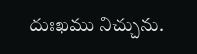దుఃఖము నిచ్చును.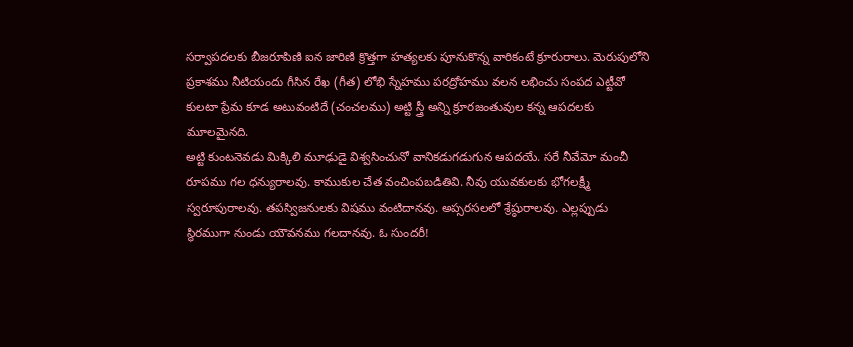సర్వాపదలకు బీజరూపిణి ఐన జారిణి క్రొత్తగా హత్యలకు పూనుకొన్న వారికంటే క్రూరురాలు. మెరుపులోని ప్రకాశము నీటియందు గీసిన రేఖ (గీత) లోభి స్నేహము పరద్రోహము వలన లభించు సంపద ఎట్టీవో కులటా ప్రేమ కూడ అటువంటిదే (చంచలము) అట్టి స్త్రీ అన్ని క్రూరజంతువుల కన్న ఆపదలకు మూలమైనది.
అట్టి కుంటనెవడు మిక్కిలి మూఢుడై విశ్వసించునో వానికడుగడుగున ఆపదయే. సరే నీవేమో మంచీ రూపము గల ధన్యురాలవు. కాముకుల చేత వంచింపబడితివి. నీవు యువకులకు భోగలక్ష్మీ స్వరూపురాలవు. తపస్విజనులకు విషము వంటిదానవు. అప్సరసలలో శ్రేష్ఠురాలవు. ఎల్లప్పుడు స్థిరముగా నుండు యౌవనము గలదానవు. ఓ సుందరీ!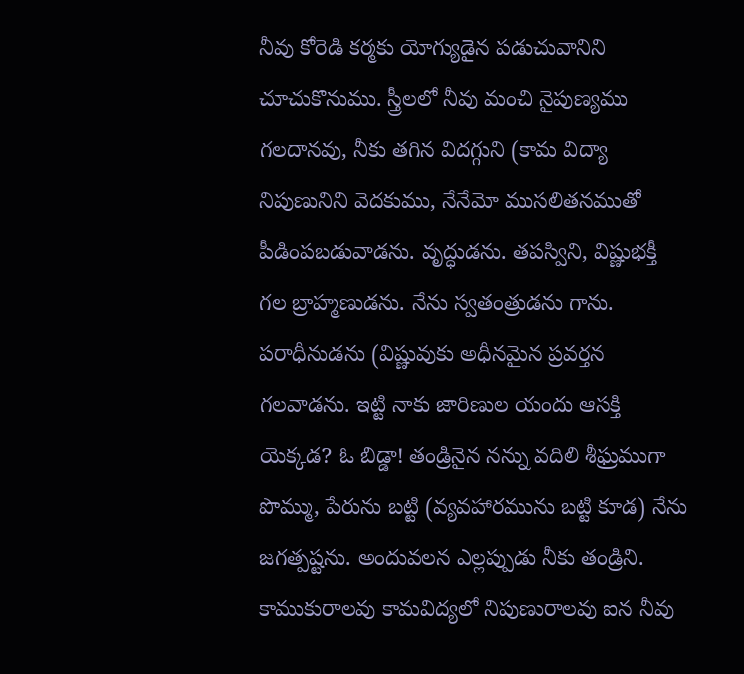నీవు కోరెడి కర్మకు యోగ్యుడైన పడుచువానిని చూచుకొనుము. స్త్రీలలో నీవు మంచి నైపుణ్యము గలదానవు, నీకు తగిన విదగ్గుని (కామ విద్యా నిపుణునిని వెదకుము, నేనేమో ముసలితనముతో పీడింపబడువాడను. వృద్ధుడను. తపస్విని, విష్ణుభక్తీ గల బ్రాహ్మణుడను. నేను స్వతంత్రుడను గాను. పరాధీనుడను (విష్ణువుకు అధీనమైన ప్రవర్తన గలవాడను. ఇట్టి నాకు జారిణుల యందు ఆసక్తి యెక్కడ? ఓ బిడ్డా! తండ్రినైన నన్ను వదిలి శీఘ్రముగా పొమ్ము, పేరును బట్టి (వ్యవహారమును బట్టి కూడ) నేను జగత్పష్టను. అందువలన ఎల్లప్పుడు నీకు తండ్రిని. కాముకురాలవు కామవిద్యలో నిపుణురాలవు ఐన నీవు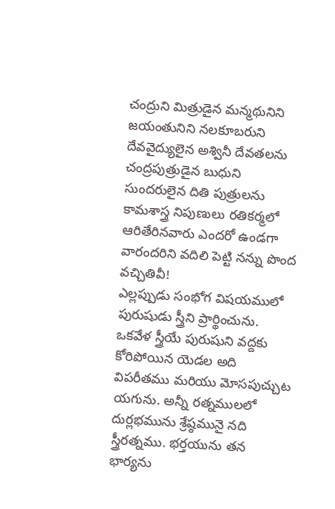చంద్రుని మిత్రుడైన మన్మథునిని జయంతునిని నలకూబరుని దేవవైద్యులైన అశ్వినీ దేవతలను చంద్రపుత్రుడైన బుధుని సుందరులైన దితి పుత్రులను కామశాస్త్ర నిపుణులు రతికర్మలో ఆరితేరినవారు ఎందరో ఉండగా వారందరిని వదిలి పెట్టి నన్ను పొంద వచ్చితివీ!
ఎల్లప్పుడు సంభోగ విషయములో పురుషుడు స్త్రీని ప్రార్థించును. ఒకవేళ స్త్రీయే పురుషుని వద్దకు కోరిపోయిన యెడల అది విపరీతము మరియు మోసపుచ్చుట యగును. అన్నీ రత్నములలో దుర్లభమును శ్రేష్ఠమునై నది స్త్రీరత్నము. భర్తయును తన భార్యను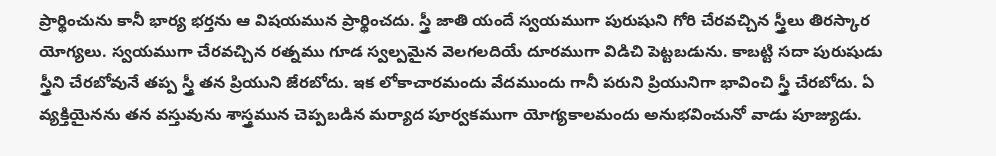ప్రార్థించును కానీ భార్య భర్తను ఆ విషయమున ప్రార్థించదు. స్త్రీ జాతి యందే స్వయముగా పురుషుని గోరి చేరవచ్చిన స్త్రీలు తిరస్కార యోగ్యలు. స్వయముగా చేరవచ్చిన రత్నము గూడ స్వల్పమైన వెలగలదియే దూరముగా విడిచి పెట్టబడును. కాబట్టి సదా పురుషుడు స్త్రీని చేరబోవునే తప్ప స్త్రీ తన ప్రియుని జేరబోదు. ఇక లోకాచారమందు వేదముందు గానీ పరుని ప్రియునిగా భావించి స్త్రీ చేరబోదు. ఏ వ్యక్తియైనను తన వస్తువును శాస్త్రమున చెప్పబడిన మర్యాద పూర్వకముగా యోగ్యకాలమందు అనుభవించునో వాడు పూజ్యుడు.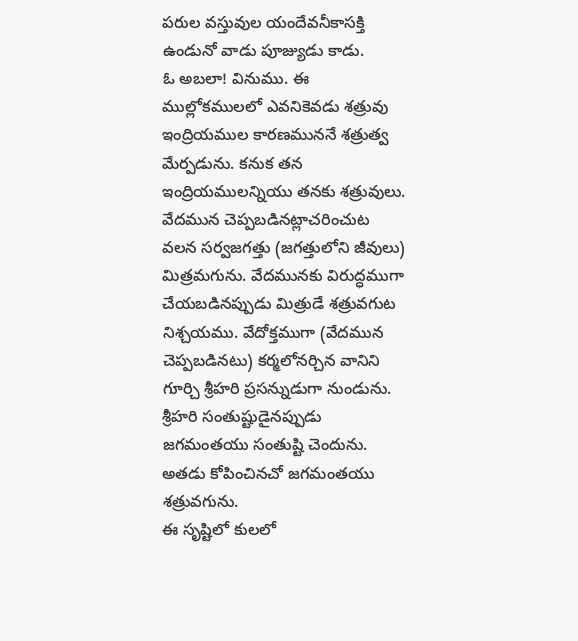పరుల వస్తువుల యందేవనీకాసక్తి ఉండునో వాడు పూజ్యుడు కాడు.
ఓ అబలా! వినుము. ఈ ముల్లోకములలో ఎవనికెవడు శత్రువు ఇంద్రియముల కారణముననే శత్రుత్వ మేర్పడును. కనుక తన ఇంద్రియములన్నియు తనకు శత్రువులు. వేదమున చెప్పబడినట్లాచరించుట వలన సర్వజగత్తు (జగత్తులోని జీవులు) మిత్రమగును. వేదమునకు విరుద్ధముగా చేయబడినప్పుడు మిత్రుడే శత్రువగుట నిశ్చయము. వేదోక్తముగా (వేదమున చెప్పబడినటు) కర్మలోనర్చిన వానిని గూర్చి శ్రీహరి ప్రసన్నుడుగా నుండును. శ్రీహరి సంతుష్టుడైనప్పుడు జగమంతయు సంతుష్టి చెందును. అతడు కోపించినచో జగమంతయు శత్రువగును.
ఈ సృష్టిలో కులలో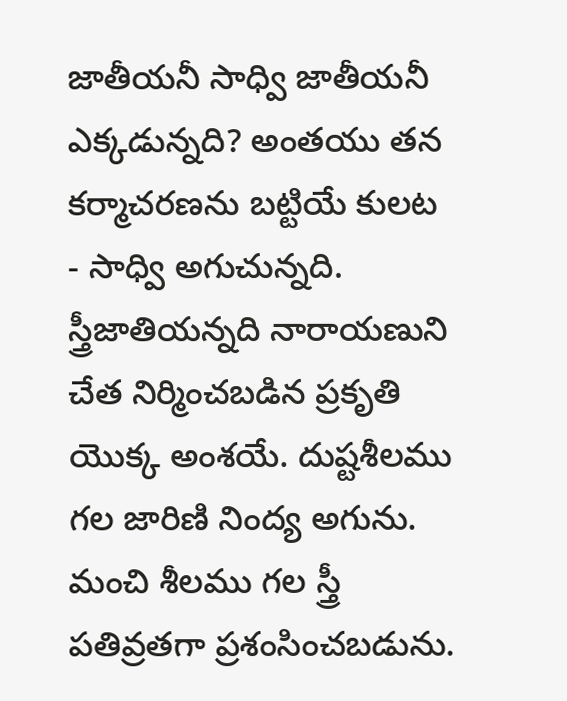జాతీయనీ సాధ్వి జాతీయనీ ఎక్కడున్నది? అంతయు తన కర్మాచరణను బట్టియే కులట - సాధ్వి అగుచున్నది. స్త్రీజాతియన్నది నారాయణుని చేత నిర్మించబడిన ప్రకృతి యొక్క అంశయే. దుష్టశీలము గల జారిణి నింద్య అగును. మంచి శీలము గల స్త్రీ పతివ్రతగా ప్రశంసించబడును.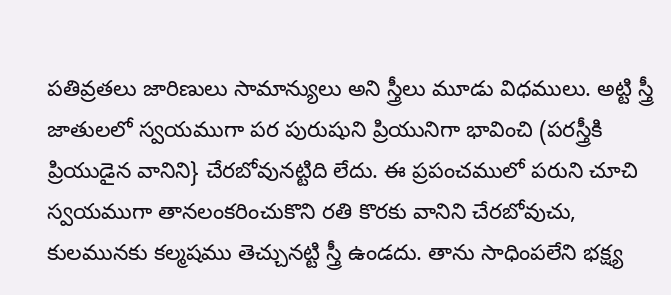పతివ్రతలు జారిణులు సామాన్యులు అని స్త్రీలు మూడు విధములు. అట్టి స్త్రీ జాతులలో స్వయముగా పర పురుషుని ప్రియునిగా భావించి (పరస్త్రీకి ప్రియుడైన వానిని} చేరబోవునట్టిది లేదు. ఈ ప్రపంచములో పరుని చూచి స్వయముగా తానలంకరించుకొని రతి కొరకు వానిని చేరబోవుచు, కులమునకు కల్మషము తెచ్చునట్టి స్త్రీ ఉండదు. తాను సాధింపలేని భక్ష్య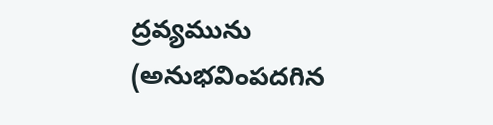ద్రవ్యమును (అనుభవింపదగిన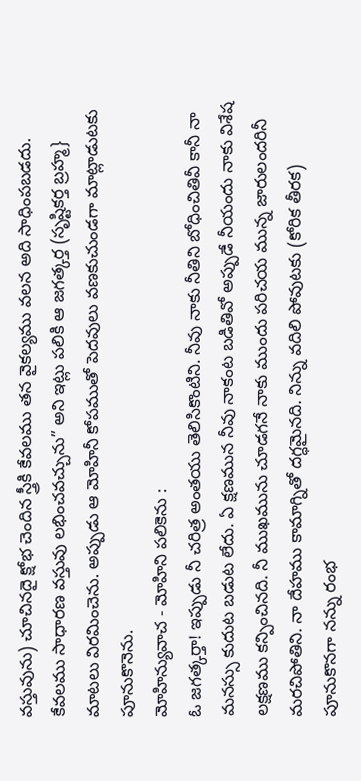వస్తువును) చూచినదై క్షోభ చెందిన స్త్రీకి కేవలము తన వైకల్యము వలన అది సాధింపబడదు. కేవలము సాధారణ వస్తువు లభించవచ్చును” అని ఇట్లు పలికి ఆ జగత్కర్త (సృష్టికర్త బ్రహ్మ} మాటలు విరమించెను. అప్పుడు ఆ మోహినీ కోపముతో పెదవులు వణకుచుండగా మాట్లాడుటకు పూనుకొనెను.
మోహిన్యువాచ - మోహిని పలికెను :
ఓ జగత్కర్తా! ఇప్పుడు నీ చరిత్ర అంతయు తెలిసికొంటిని. నీవు నాకు నీతిని బోధించితివీ కానీ నా మనస్సు కుదుట బడుట లేదు. ఏ క్షణమున నీవు నాకంట బడితివో అప్పుడే నీయందు నాకు విశేష లక్షణము కన్పించినది. నీ ముఖమును చూడగనే నాకు ముందు పరిచయ మున్న జారులందరినీ మరచిపోతిని. నా దేహము కామాగ్నితో దగ్ధమైనది. నిన్ను వదిలి పోవుటకు (కోరిక తీరక) పూనుకొనగా నన్ను రంభ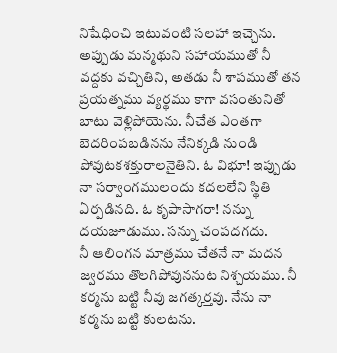నిషేధించి ఇటువంటి సలహా ఇచ్చెను. అప్పుడు మన్మథుని సహాయముతో నీ వద్దకు వచ్చితిని, అతడు నీ శాపముతో తన ప్రయత్నము వ్యర్థము కాగా వసంతునితో బాటు వెళ్లిపోయెను. నీచేత ఎంతగా బెదరింపబడినను నేనిక్కడి నుండి పోవుటకశక్తురాలనైతిని. ఓ విభూ! ఇప్పుడు నా సర్వాంగములందు కదలలేని స్థితి ఏర్పడినది. ఓ కృపాసాగరా! నన్ను దయజూడుము. సన్ను చంపదగదు.
నీ ఆలింగన మాత్రము చేతనే నా మదన జ్వరము తొలగిపోవుననుట నిశ్చయము. నీ కర్మను బట్టి నీవు జగత్కర్తవు. నేను నా కర్మను బట్టి కులటను.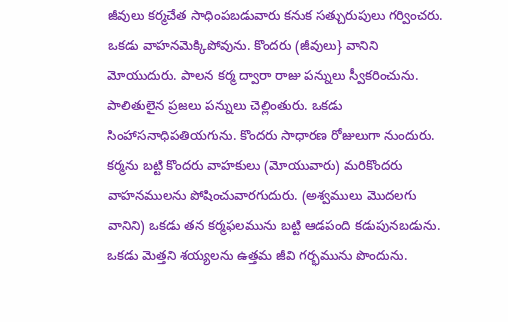జీవులు కర్మచేత సాధింపబడువారు కనుక సత్చురుపులు గర్వించరు. ఒకడు వాహనమెక్కిపోవును. కొందరు (జీవులు} వానిని మోయుదురు. పాలన కర్మ ద్వారా రాజు పన్నులు స్వీకరించును. పాలితులైన ప్రజలు పన్నులు చెల్లింతురు. ఒకడు సింహాసనాధిపతియగును. కొందరు సాధారణ రోజులుగా నుందురు. కర్మను బట్టి కొందరు వాహకులు (మోయువారు) మరికొందరు వాహనములను పోషించువారగుదురు. (అశ్వములు మొదలగు వానిని) ఒకడు తన కర్మఫలమును బట్టి ఆడపంది కడుపునబడును. ఒకడు మెత్తని శయ్యలను ఉత్తమ జీవి గర్భమును పొందును.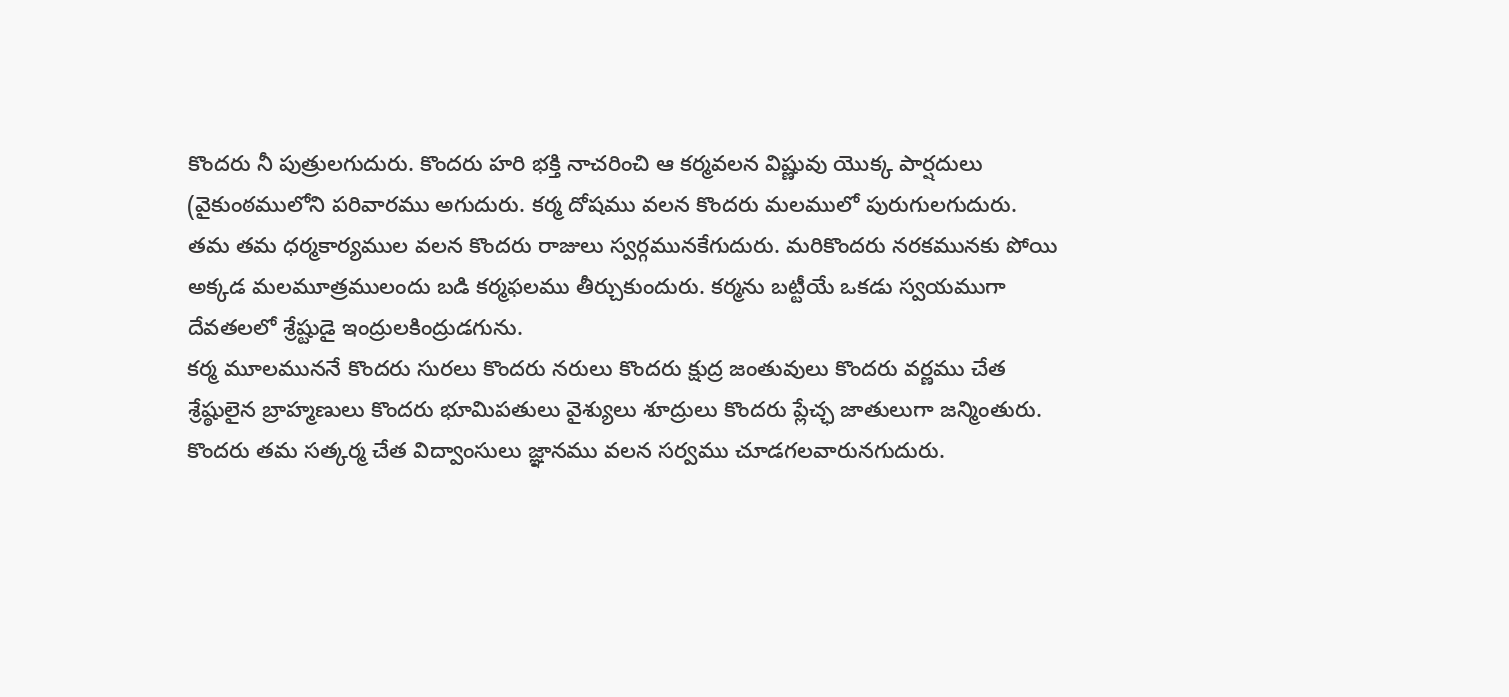కొందరు నీ పుత్రులగుదురు. కొందరు హరి భక్తి నాచరించి ఆ కర్మవలన విష్ణువు యొక్క పార్షదులు (వైకుంఠములోని పరివారము అగుదురు. కర్మ దోషము వలన కొందరు మలములో పురుగులగుదురు. తమ తమ ధర్మకార్యముల వలన కొందరు రాజులు స్వర్గమునకేగుదురు. మరికొందరు నరకమునకు పోయి అక్కడ మలమూత్రములందు బడి కర్మఫలము తీర్చుకుందురు. కర్మను బట్టీయే ఒకడు స్వయముగా దేవతలలో శ్రేష్టుడై ఇంద్రులకింద్రుడగును.
కర్మ మూలముననే కొందరు సురలు కొందరు నరులు కొందరు క్షుద్ర జంతువులు కొందరు వర్ణము చేత శ్రేష్ఠులైన బ్రాహ్మణులు కొందరు భూమిపతులు వైశ్యులు శూద్రులు కొందరు ప్లేచ్ఛ జాతులుగా జన్మింతురు. కొందరు తమ సత్కర్మ చేత విద్వాంసులు జ్ఞానము వలన సర్వము చూడగలవారునగుదురు.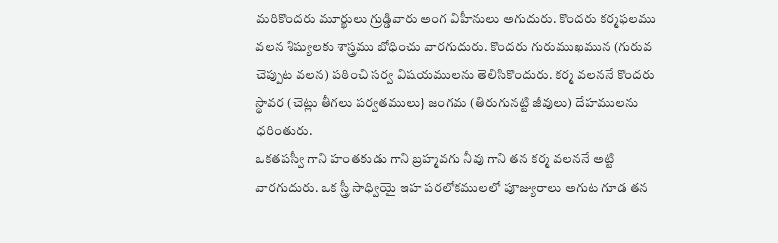మరికొందరు మూర్ఖులు గ్రుడ్డివారు అంగ విహీనులు అగుదురు. కొందరు కర్మఫలము వలన శిష్యులకు శాస్త్రము బోధించు వారగుదురు. కొందరు గురుముఖమున (గురువ చెప్పుట వలన) పఠించి సర్వ విషయములను తెలిసికొందురు. కర్మ వలననే కొందరు స్థావర (చెట్లు తీగలు పర్వతములు} జంగమ (తిరుగునట్టి జీవులు) దేహములను ధరింతురు.
ఒకతపస్వీ గాని హంతకుడు గాని బ్రహ్మవగు నీవు గాని తన కర్మ వలననే అట్టి వారగుదురు. ఒక స్త్రీ సాధ్వియై ఇహ పరలోకములలో పూజ్యురాలు అగుట గూడ తన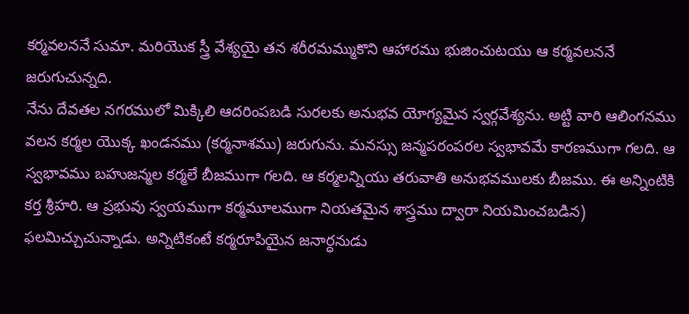కర్మవలననే సుమా. మరియొక స్త్రీ వేశ్యయై తన శరీరమమ్ముకొని ఆహారము భుజించుటయు ఆ కర్మవలననే జరుగుచున్నది.
నేను దేవతల నగరములో మిక్కిలి ఆదరింపబడి సురలకు అనుభవ యోగ్యమైన స్వర్గవేశ్యను. అట్టి వారి ఆలింగనము వలన కర్మల యొక్క ఖండనము (కర్మనాశము) జరుగును. మనస్సు జన్మపరంపరల స్వభావమే కారణముగా గలది. ఆ స్వభావము బహుజన్మల కర్మలే బీజముగా గలది. ఆ కర్మలన్నియు తరువాతి అనుభవములకు బీజము. ఈ అన్నింటికి కర్త శ్రీహరి. ఆ ప్రభువు స్వయముగా కర్మమూలముగా నియతమైన శాస్త్రము ద్వారా నియమించబడిన) ఫలమిచ్చుచున్నాడు. అన్నిటికంటే కర్మరూపియైన జనార్ధనుడు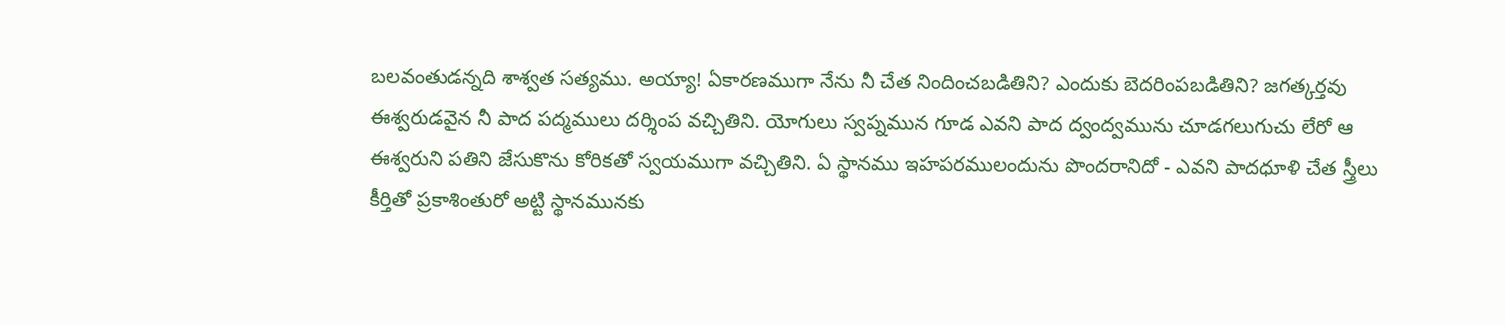బలవంతుడన్నది శాశ్వత సత్యము. అయ్యా! ఏకారణముగా నేను నీ చేత నిందించబడితిని? ఎందుకు బెదరింపబడితిని? జగత్కర్తవు ఈశ్వరుడవైన నీ పాద పద్మములు దర్శింప వచ్చితిని. యోగులు స్వప్నమున గూడ ఎవని పాద ద్వంద్వమును చూడగలుగుచు లేరో ఆ ఈశ్వరుని పతిని జేసుకొను కోరికతో స్వయముగా వచ్చితిని. ఏ స్థానము ఇహపరములందును పొందరానిదో - ఎవని పాదధూళి చేత స్త్రీలు కీర్తితో ప్రకాశింతురో అట్టి స్థానమునకు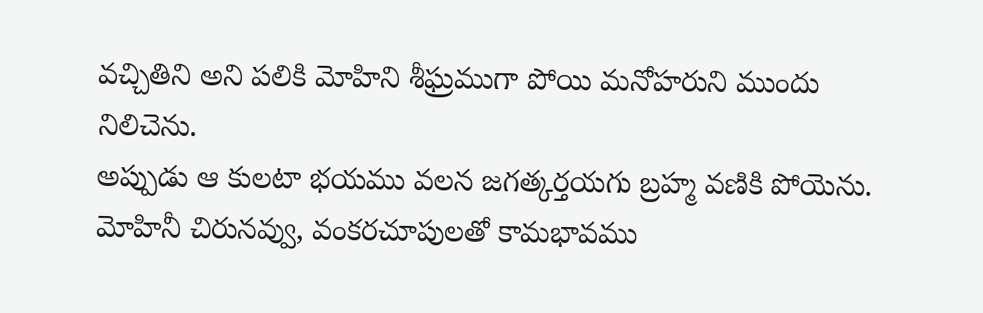వచ్చితిని అని పలికి మోహిని శీఘ్రముగా పోయి మనోహరుని ముందు నిలిచెను.
అప్పుడు ఆ కులటా భయము వలన జగత్కర్తయగు బ్రహ్మ వణికి పోయెను. మోహినీ చిరునవ్వు, వంకరచూపులతో కామభావము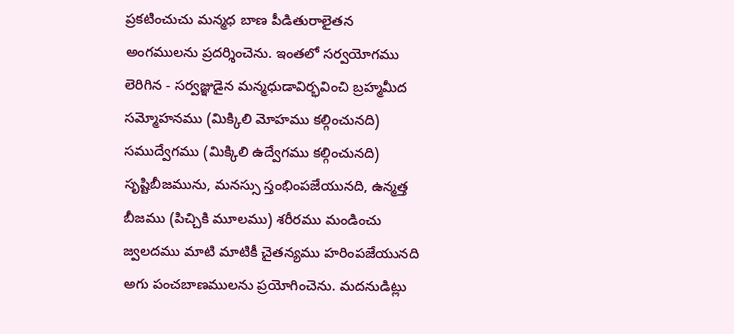ప్రకటించుచు మన్మధ బాణ పీడితురాలైతన అంగములను ప్రదర్శించెను. ఇంతలో సర్వయోగము లెరిగిన - సర్వజ్ఞుడైన మన్మధుడావిర్భవించి బ్రహ్మమీద సమ్మోహనము (మిక్కిలి మోహము కల్గించునది) సముద్వేగము (మిక్కిలి ఉద్వేగము కల్గించునది) సృష్టిబీజమును, మనస్సు స్తంభింపజేయునది, ఉన్మత్త బీజము (పిచ్చికి మూలము) శరీరము మండించు జ్వలదము మాటి మాటికీ చైతన్యము హరింపజేయునది అగు పంచబాణములను ప్రయోగించెను. మదనుడిట్లు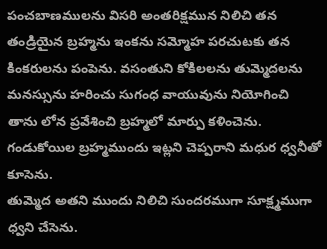పంచబాణములను విసరి అంతరిక్షమున నిలిచి తన తండ్రియైన బ్రహ్మను ఇంకను సమ్మోహ పరచుటకు తన కింకరులను పంపెను. వసంతుని కోకిలలను తుమ్మెదలను మనస్సును హరించు సుగంధ వాయువును నియోగించి తాను లోన ప్రవేశించి బ్రహ్మలో మార్పు కళించెను. గండుకోయిల బ్రహ్మముందు ఇట్లని చెప్పరాని మధుర ధ్వనీతో కూసెను.
తుమ్మెద అతని ముందు నిలిచి సుందరముగా సూక్ష్మముగా ధ్వని చేసెను.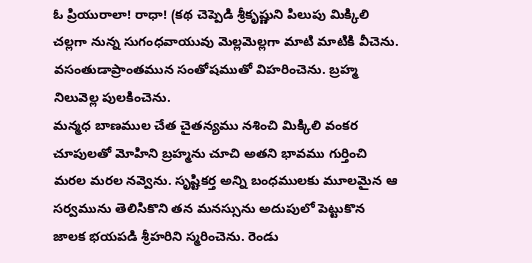ఓ ప్రియురాలా! రాధా! (కథ చెప్పెడి శ్రీకృష్ణుని పిలుపు మిక్కిలి చల్లగా నున్న సుగంధవాయువు మెల్లమెల్లగా మాటి మాటికి వీచెను. వసంతుడాప్రాంతమున సంతోషముతో విహరించెను. బ్రహ్మ నిలువెల్ల పులకించెను.
మన్మధ బాణముల చేత చైతన్యము నశించి మిక్కిలి వంకర చూపులతో మోహిని బ్రహ్మను చూచి అతని భావము గుర్తించి మరల మరల నవ్వెను. సృష్టికర్త అన్ని బంధములకు మూలమైన ఆ సర్వమును తెలిసికొని తన మనస్సును అదుపులో పెట్టుకొన జాలక భయపడి శ్రీహరిని స్మరించెను. రెండు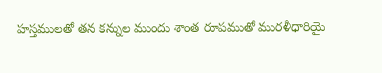హస్తములతో తన కన్నుల ముందు శాంత రూపముతో మురళీధారియై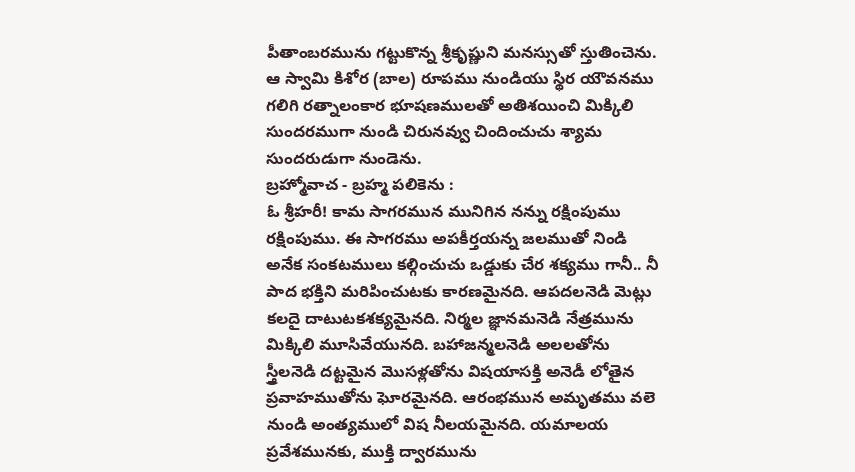పీతాంబరమును గట్టుకొన్న శ్రీకృష్ణుని మనస్సుతో స్తుతించెను. ఆ స్వామి కిశోర (బాల) రూపము నుండియు స్థిర యౌవనము గలిగి రత్నాలంకార భూషణములతో అతిశయించి మిక్కిలి సుందరముగా నుండి చిరునవ్వు చిందించుచు శ్యామ సుందరుడుగా నుండెను.
బ్రహ్మోవాచ - బ్రహ్మ పలికెను :
ఓ శ్రీహరీ! కామ సాగరమున మునిగిన నన్ను రక్షింపుము రక్షింపుము. ఈ సాగరము అపకీర్తయన్న జలముతో నిండి అనేక సంకటములు కల్గించుచు ఒడ్డుకు చేర శక్యము గానీ.. నీ పాద భక్తిని మరిపించుటకు కారణమైనది. ఆపదలనెడి మెట్లు కలదై దాటుటకశక్యమైనది. నిర్మల జ్ఞానమనెడి నేత్రమును మిక్కిలి మూసివేయునది. బహాజన్మలనెడి అలలతోను స్త్రీలనెడి దట్టమైన మొసళ్లతోను విషయాసక్తి అనెడీ లోతైన ప్రవాహముతోను ఘోరమైనది. ఆరంభమున అమృతము వలె నుండి అంత్యములో విష నీలయమైనది. యమాలయ ప్రవేశమునకు, ముక్తి ద్వారమును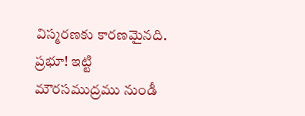విస్మరణకు కారణమైనది. ప్రభూ! ఇట్టి మౌరసముద్రము నుండీ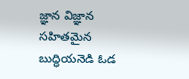జ్ఞాన విజ్ఞాన సహితమైన బుద్ధియనెడి ఓడ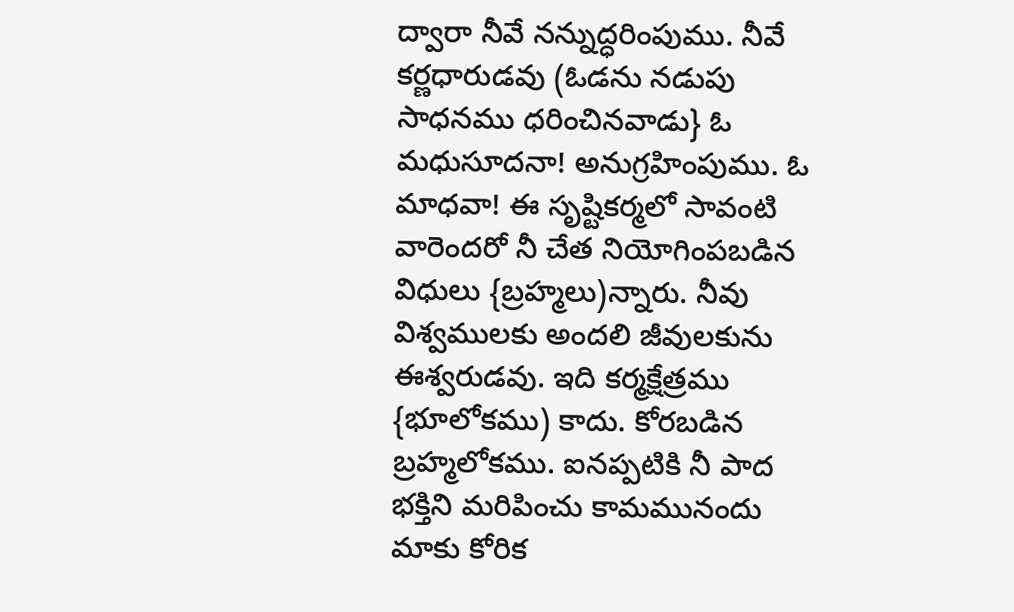ద్వారా నీవే నన్నుద్ధరింపుము. నీవే కర్ణధారుడవు (ఓడను నడుపు సాధనము ధరించినవాడు} ఓ మధుసూదనా! అనుగ్రహింపుము. ఓ మాధవా! ఈ సృష్టికర్మలో సావంటి వారెందరో నీ చేత నియోగింపబడిన విధులు {బ్రహ్మలు)న్నారు. నీవు విశ్వములకు అందలి జీవులకును ఈశ్వరుడవు. ఇది కర్మక్షేత్రము {భూలోకము) కాదు. కోరబడిన బ్రహ్మలోకము. ఐనప్పటికి నీ పాద భక్తిని మరిపించు కామమునందు మాకు కోరిక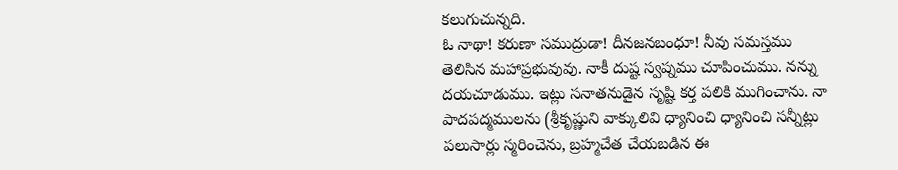కలుగుచున్నది.
ఓ నాథా! కరుణా సముద్రుడా! దీనజనబంధూ! నీవు సమస్తము తెలిసిన మహాప్రభువువు. నాకీ దుష్ట స్వప్నము చూపించుము. నన్ను దయచూడుము. ఇట్లు సనాతనుడైన సృష్టి కర్త పలికి ముగించాను. నా పాదపద్మములను (శ్రీకృష్ణుని వాక్కులివి ధ్యానించి ధ్యానించి సన్నీట్లు పలుసార్లు స్మరించెను, బ్రహ్మచేత చేయబడిన ఈ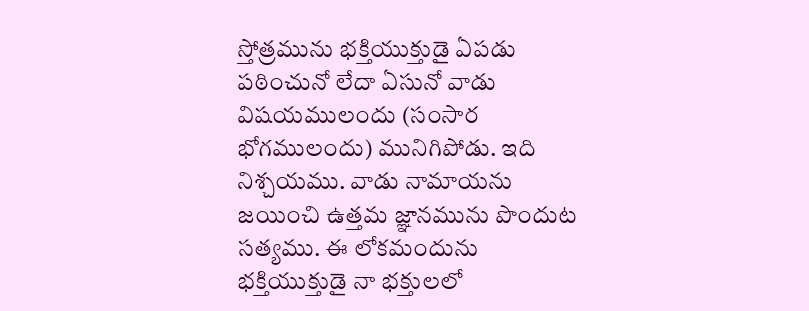స్తోత్రమును భక్తియుక్తుడై ఏపడు పఠించునో లేదా ఏసునో వాడు విషయములందు (సంసార భోగములందు) మునిగిపోడు. ఇది నిశ్చయము. వాడు నామాయను జయించి ఉత్తమ జ్ఞానమును పొందుట సత్యము. ఈ లోకమందును భక్తియుక్తుడై నా భక్తులలో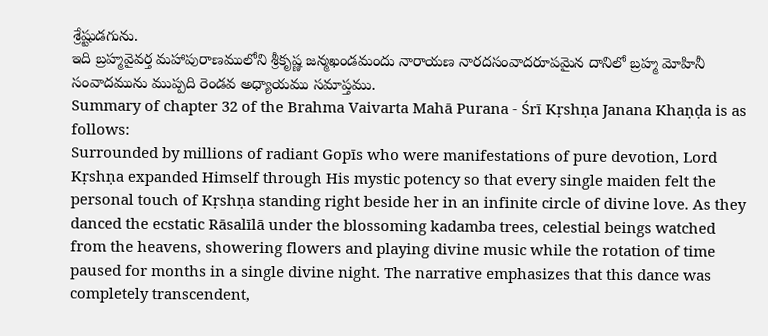శ్రేష్టుడగును.
ఇది బ్రహ్మవైవర్త మహాపురాణములోని శ్రీకృష్ణ జన్మఖండమందు నారాయణ నారదసంవాదరూపమైన దానిలో బ్రహ్మ మోహినీ సంవాదమును ముప్పది రెండవ అధ్యాయము సమాప్తము.
Summary of chapter 32 of the Brahma Vaivarta Mahā Purana - Śrī Kṛshṇa Janana Khaṇḍa is as follows:
Surrounded by millions of radiant Gopīs who were manifestations of pure devotion, Lord Kṛshṇa expanded Himself through His mystic potency so that every single maiden felt the personal touch of Kṛshṇa standing right beside her in an infinite circle of divine love. As they danced the ecstatic Rāsalīlā under the blossoming kadamba trees, celestial beings watched from the heavens, showering flowers and playing divine music while the rotation of time paused for months in a single divine night. The narrative emphasizes that this dance was completely transcendent,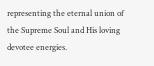representing the eternal union of the Supreme Soul and His loving devotee energies.